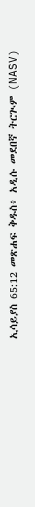ኢሳይያስ 65:12 መጽሐፍ ቅዱስ፥ አዲሱ መደበኛ ትርጒም (NASV)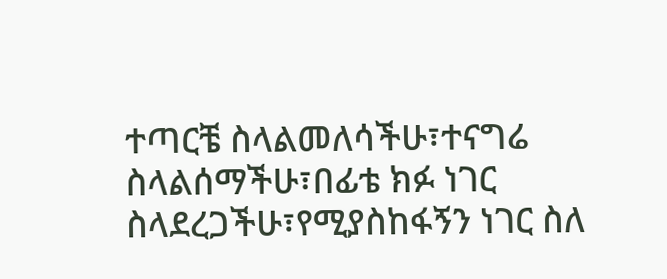ተጣርቼ ስላልመለሳችሁ፣ተናግሬ ስላልሰማችሁ፣በፊቴ ክፉ ነገር ስላደረጋችሁ፣የሚያስከፋኝን ነገር ስለ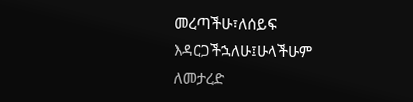መረጣችሁ፣ለሰይፍ እዳርጋችኋለሁ፤ሁላችሁም ለመታረድ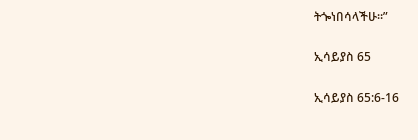ትጐነበሳላችሁ።”

ኢሳይያስ 65

ኢሳይያስ 65:6-16